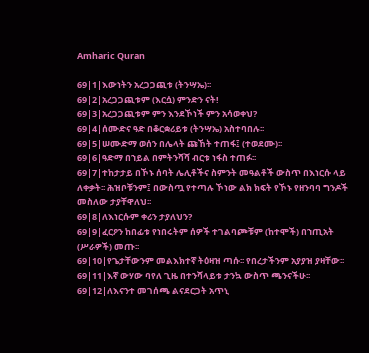Amharic Quran

69|1|እውነትን አረጋጋጪቱ (ትንሣኤ)፡፡
69|2|አረጋጋጪቱም (እርሷ) ምንድን ናት!
69|3|አረጋጋጪቱም ምን እንደኾነች ምን አሳወቀህ?
69|4|ሰሙድና ዓድ በቆርቋሪይቱ (ትንሣኤ) አስተባበሉ፡፡
69|5|ሠሙድማ ወሰን በሌላት ጩኸት ተጠፋ፤ (ተወደሙ)፡፡
69|6|ዓድማ በኀይል በምትንሻሻ ብርቱ ነፋስ ተጠፉ፡፡
69|7|ተከታታይ በኾኑ ሰባት ሌሊቶችና ስምንት መዓልቶች ውስጥ በእነርሱ ላይ ለቀቃት፡፡ ሕዝቦቹንም፤ በውስጧ የተጣሉ ኾነው ልክ ክፍት የኾኑ የዘንባባ ግንዶች መስለው ታያቸዋለህ፡፡
69|8|ለእነርሱም ቀሪን ታያለህን?
69|9|ፈርዖን ከበፊቱ የነበሩትም ሰዎች ተገልባጮቹም (ከተሞች) በኀጢአት (ሥራዎች) መጡ፡፡
69|10|የጌታቸውንም መልእክተኛ ትዕዛዝ ጣሱ፡፡ የበረታችንም አያያዝ ያዛቸው፡፡
69|11|እኛ ውሃው ባየለ ጊዜ በተንሻላይቱ ታንኳ ውስጥ ጫንናችሁ፡፡
69|12|ለእናንተ መገሰጫ ልናደርጋት አጥኒ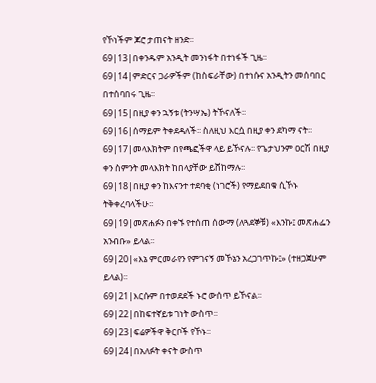የኾነችም ጆሮ ታጠናት ዘንድ፡፡
69|13|በቀንዱም አንዲት መንነፋት በተነፋች ጊዜ፡፡
69|14|ምድርና ጋራዎችም (ከስፍራቸው) በተነሱና አንዲትን መሰባበር በተሰባበሩ ጊዜ፡፡
69|15|በዚያ ቀን ኋኝቱ (ትንሣኤ) ትኾናለች፡፡
69|16|ሰማይም ትቀደዳለች፡፡ ስለዚህ እርሷ በዚያ ቀን ደካማ ናት፡፡
69|17|መላእክትም በየጫፎችዋ ላይ ይኾናሉ፡፡ የጌታህንም ዐርሽ በዚያ ቀን ስምንት መላእክት ከበላያቸው ይሸከማሉ፡፡
69|18|በዚያ ቀን ከእናንተ ተደባቂ (ነገሮች) የማይደበቁ ሲኾኑ ትቅቀረባላችሁ፡፡
69|19|መጽሐፉን በቀኙ የተሰጠ ሰውማ (ለጓደኞቹ) «እንኩ፤ መጽሐፌን አንብቡ» ይላል፡፡
69|20|«እኔ ምርመራየን የምገናኝ መኾኔን አረጋገጥኩ፤» (ተዘጋጀሁም ይላል)፡፡
69|21|እርሱም በተወደደች ኑሮ ውሰጥ ይኾናል፡፡
69|22|በከፍተኛይቱ ገነት ውስጥ፡፡
69|23|ፍሬዎችዋ ቅርቦች የኾኑ፡፡
69|24|በአለፉት ቀናት ውስጥ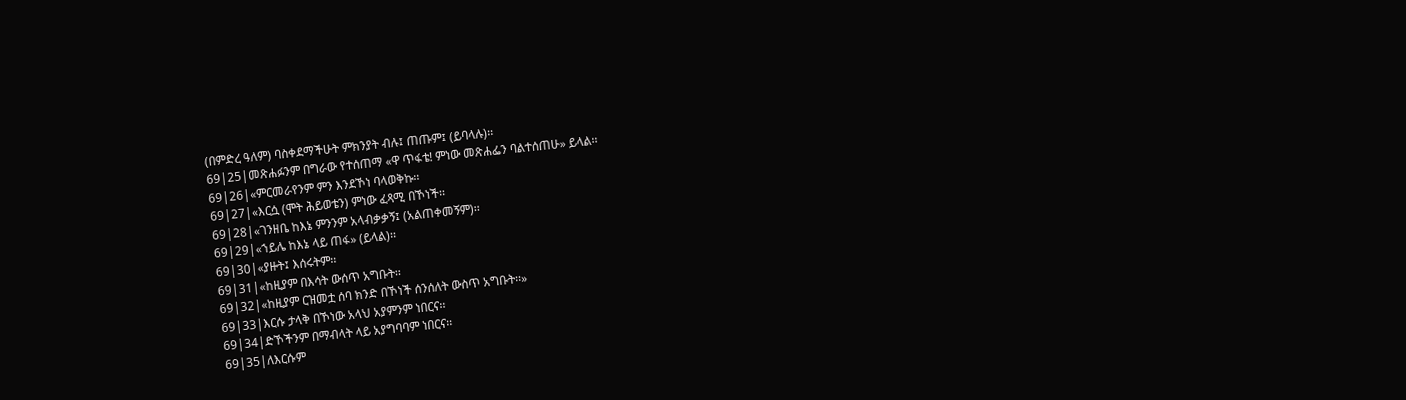(በምድረ ዓለም) ባስቀደማችሁት ምክንያት ብሉ፤ ጠጡም፤ (ይባላሉ)፡፡
69|25|መጽሐፉንም በግራው የተሰጠማ «ዋ ጥፋቴ! ምነው መጽሐፌን ባልተሰጠሁ» ይላል፡፡
69|26|«ምርመራየንም ምን እንደኾነ ባላወቅኩ፡፡
69|27|«እርሷ (ሞት ሕይወቴን) ምነው ፈጻሚ በኾነች፡፡
69|28|«ገንዘቤ ከእኔ ምንንም አላብቃቃኝ፤ (አልጠቀመኝም)፡፡
69|29|«ኀይሌ ከእኔ ላይ ጠፋ» (ይላል)፡፡
69|30|«ያዙት፤ እሰሩትም፡፡
69|31|«ከዚያም በእሳት ውሰጥ አግቡት፡፡
69|32|«ከዚያም ርዝመቷ ሰባ ክንድ በኾነች ሰንሰለት ውስጥ አግቡት፡፡»
69|33|እርሱ ታላቅ በኾነው አላህ አያምንም ነበርና፡፡
69|34|ድኾችንም በማብላት ላይ አያግባባም ነበርና፡፡
69|35|ለእርሱም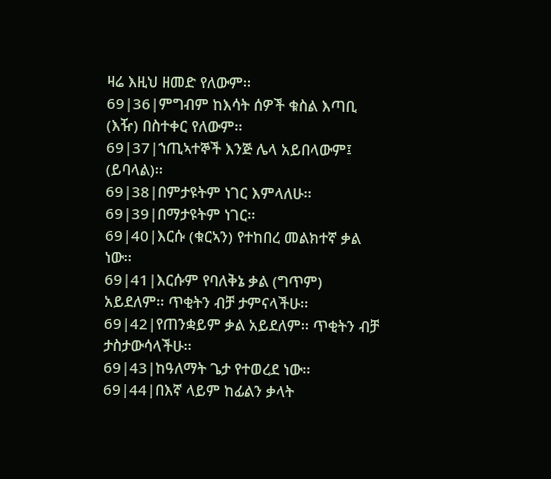ዛሬ እዚህ ዘመድ የለውም፡፡
69|36|ምግብም ከእሳት ሰዎች ቁስል እጣቢ (እዥ) በስተቀር የለውም፡፡
69|37|ኀጢኣተኞች እንጅ ሌላ አይበላውም፤ (ይባላል)፡፡
69|38|በምታዩትም ነገር እምላለሁ፡፡
69|39|በማታዩትም ነገር፡፡
69|40|እርሱ (ቁርኣን) የተከበረ መልክተኛ ቃል ነው፡፡
69|41|እርሱም የባለቅኔ ቃል (ግጥም) አይደለም፡፡ ጥቂትን ብቻ ታምናላችሁ፡፡
69|42|የጠንቋይም ቃል አይደለም፡፡ ጥቂትን ብቻ ታስታውሳላችሁ፡፡
69|43|ከዓለማት ጌታ የተወረደ ነው፡፡
69|44|በእኛ ላይም ከፊልን ቃላት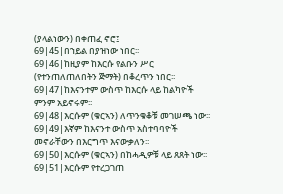(ያላልነውን) በቀጠፈ ኖሮ፤
69|45|በኀይል በያዝነው ነበር፡፡
69|46|ከዚያም ከእርሱ የልቡን ሥር (የተንጠለጠለበትን ጅማት) በቆረጥን ነበር፡፡
69|47|ከእናንተም ውስጥ ከእርሱ ላይ ከልካዮች ምንም አይኖሩም፡፡
69|48|እርሱም (ቁርኣን) ለጥንቁቆቹ መገሠጫ ነው፡፡
69|49|እኛም ከእናንተ ውስጥ አስተባባዮች መኖራቸውን በእርግጥ እናውቃለን፡፡
69|50|እርሱም (ቁርኣን) በከሓዲዎቹ ላይ ጸጸት ነው፡፡
69|51|እርሱም የተረጋገጠ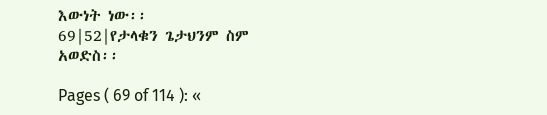እውነት ነው፡፡
69|52|የታላቁን ጌታህንም ስም አወድስ፡፡

Pages ( 69 of 114 ): «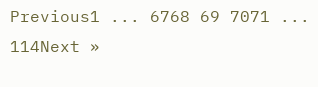Previous1 ... 6768 69 7071 ... 114Next »